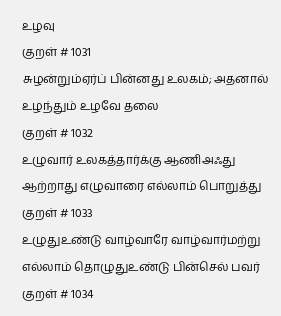உழவு
குறள் # 1031
சுழன்றும்ஏர்ப் பின்னது உலகம்; அதனால் உழந்தும் உழவே தலை
குறள் # 1032
உழுவார் உலகத்தார்க்கு ஆணிஅஃது ஆற்றாது எழுவாரை எல்லாம் பொறுத்து
குறள் # 1033
உழுதுஉண்டு வாழ்வாரே வாழ்வார்மற்று எல்லாம் தொழுதுஉண்டு பின்செல் பவர்
குறள் # 1034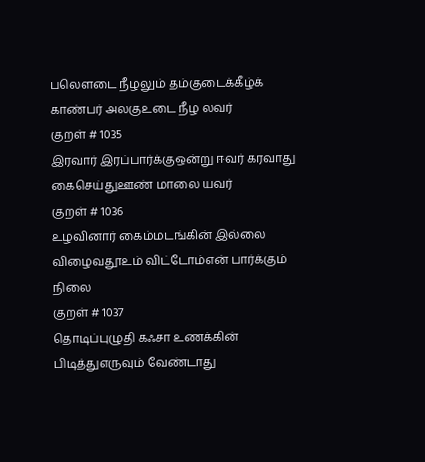பலௌடை நீழலும் தம்குடைக்கீழ்க் காண்பர் அலகுஉடை நீழ லவர்
குறள் # 1035
இரவார் இரப்பார்க்குஒன்று ஈவர் கரவாது கைசெய்துஊண் மாலை யவர்
குறள் # 1036
உழவினார் கைம்மடங்கின் இல்லை விழைவதூஉம் விட்டோம்என் பார்க்கும் நிலை
குறள் # 1037
தொடிப்புழுதி கஃசா உணக்கின் பிடித்துஎருவும் வேண்டாது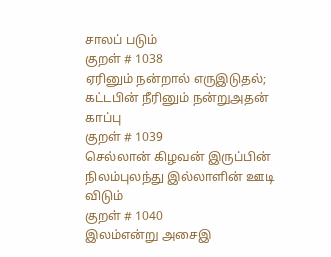சாலப் படும்
குறள் # 1038
ஏரினும் நன்றால் எருஇடுதல்; கட்டபின் நீரினும் நன்றுஅதன் காப்பு
குறள் # 1039
செல்லான் கிழவன் இருப்பின் நிலம்புலந்து இல்லாளின் ஊடி விடும்
குறள் # 1040
இலம்என்று அசைஇ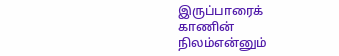இருப்பாரைக் காணின் நிலம்என்னும்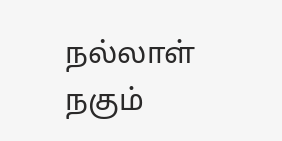நல்லாள் நகும்